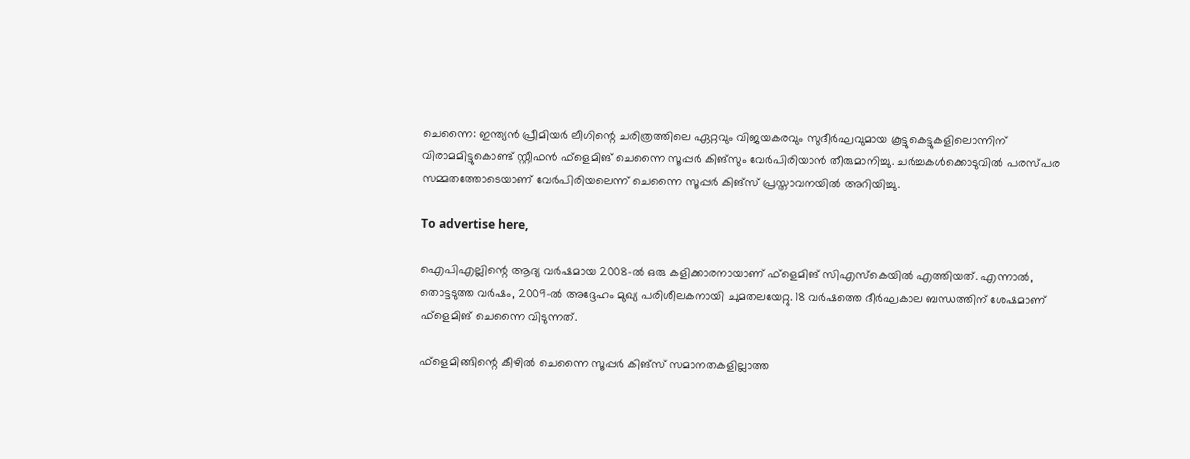ചെന്നൈ: ഇന്ത്യൻ പ്രീമിയർ ലീഗിന്റെ ചരിത്രത്തിലെ ഏറ്റവും വിജയകരവും സുദീർഘവുമായ കൂട്ടുകെട്ടുകളിലൊന്നിന് വിരാമമിട്ടുകൊണ്ട് സ്റ്റീഫൻ ഫ്‌ളെമിങ് ചെന്നൈ സൂപ്പർ കിങ്സും വേർപിരിയാൻ തീരുമാനിച്ചു. ചർച്ചകൾക്കൊടുവിൽ പരസ്പര സമ്മതത്തോടെയാണ് വേർപിരിയലെന്ന് ചെന്നൈ സൂപ്പർ കിങ്‌സ് പ്രസ്താവനയിൽ അറിയിച്ചു.

To advertise here,

ഐപിഎല്ലിന്റെ ആദ്യ വർഷമായ 2008-ൽ ഒരു കളിക്കാരനായാണ് ഫ്‌ളെമിങ് സിഎസ്‌കെയിൽ എത്തിയത്. എന്നാൽ, തൊട്ടടുത്ത വർഷം, 2009-ൽ അദ്ദേഹം മുഖ്യ പരിശീലകനായി ചുമതലയേറ്റു. 18 വർഷത്തെ ദീർഘകാല ബന്ധത്തിന് ശേഷമാണ് ഫ്‌ളെമിങ് ചെന്നൈ വിടുന്നത്.

ഫ്‌ളെമിങ്ങിന്റെ കീഴിൽ ചെന്നൈ സൂപ്പർ കിങ്സ് സമാനതകളില്ലാത്ത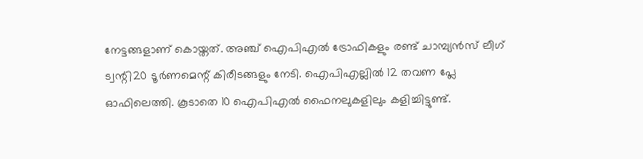നേട്ടങ്ങളാണ് കൊയ്തത്. അഞ്ച് ഐപിഎൽ ട്രോഫികളും രണ്ട് ചാമ്പ്യൻസ് ലീഗ് ട്വന്റി20 ടൂർണമെന്റ് കിരീടങ്ങളും നേടി. ഐപിഎല്ലിൽ 12 തവണ പ്ലേ ഓഫിലെത്തി. കൂടാതെ 10 ഐപിഎൽ ഫൈനലുകളിലും കളിച്ചിട്ടുണ്ട്.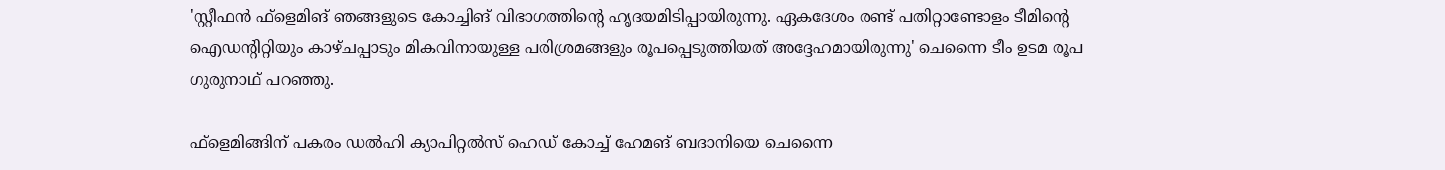'സ്റ്റീഫൻ ഫ്‌ളെമിങ് ഞങ്ങളുടെ കോച്ചിങ് വിഭാഗത്തിന്റെ ഹൃദയമിടിപ്പായിരുന്നു. ഏകദേശം രണ്ട് പതിറ്റാണ്ടോളം ടീമിന്റെ ഐഡന്റിറ്റിയും കാഴ്ചപ്പാടും മികവിനായുള്ള പരിശ്രമങ്ങളും രൂപപ്പെടുത്തിയത് അദ്ദേഹമായിരുന്നു' ചെന്നൈ ടീം ഉടമ രൂപ ഗുരുനാഥ് പറഞ്ഞു.

ഫ്‌ളെമിങ്ങിന് പകരം ഡൽഹി ക്യാപിറ്റൽസ് ഹെഡ് കോച്ച് ഹേമങ് ബദാനിയെ ചെന്നൈ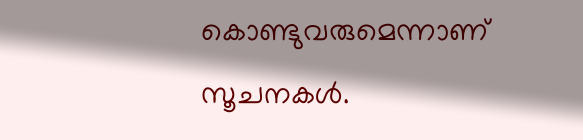കൊണ്ടുവരുമെന്നാണ് സൂചനകൾ.